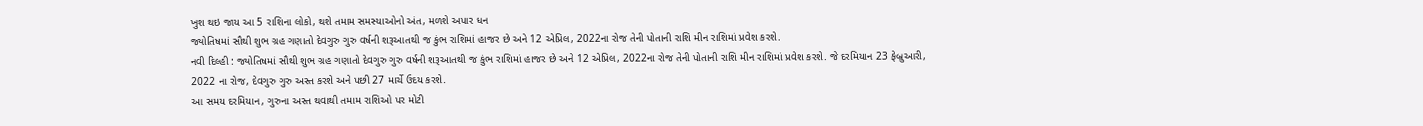ખુશ થઇ જાય આ 5 રાશિના લોકો, થશે તમામ સમસ્યાઓનો અંત, મળશે અપાર ધન
જ્યોતિષમાં સૌથી શુભ ગ્રહ ગણાતો દેવગુરુ ગુરુ વર્ષની શરૂઆતથી જ કુંભ રાશિમાં હાજર છે અને 12 એપ્રિલ, 2022ના રોજ તેની પોતાની રાશિ મીન રાશિમાં પ્રવેશ કરશે.
નવી દિલ્હી : જ્યોતિષમાં સૌથી શુભ ગ્રહ ગણાતો દેવગુરુ ગુરુ વર્ષની શરૂઆતથી જ કુંભ રાશિમાં હાજર છે અને 12 એપ્રિલ, 2022ના રોજ તેની પોતાની રાશિ મીન રાશિમાં પ્રવેશ કરશે. જે દરમિયાન 23 ફેબ્રુઆરી, 2022 ના રોજ, દેવગુરુ ગુરુ અસ્ત કરશે અને પછી 27 માર્ચે ઉદય કરશે.
આ સમય દરમિયાન, ગુરુના અસ્ત થવાથી તમામ રાશિઓ પર મોટી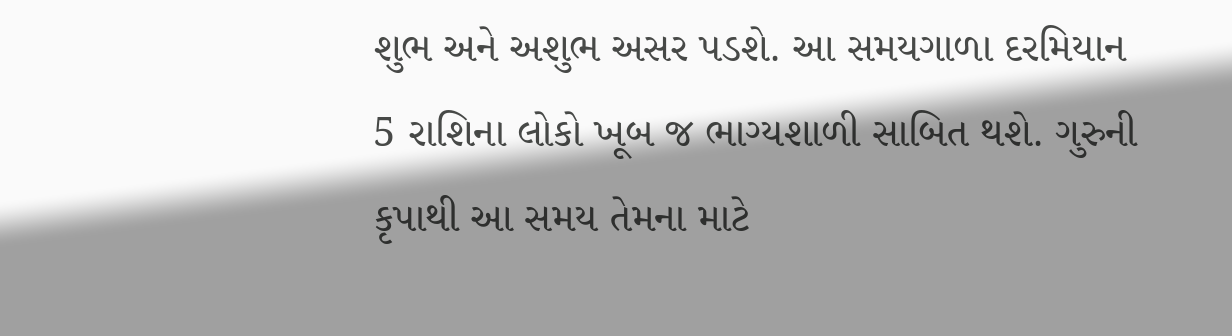શુભ અને અશુભ અસર પડશે. આ સમયગાળા દરમિયાન 5 રાશિના લોકો ખૂબ જ ભાગ્યશાળી સાબિત થશે. ગુરુની કૃપાથી આ સમય તેમના માટે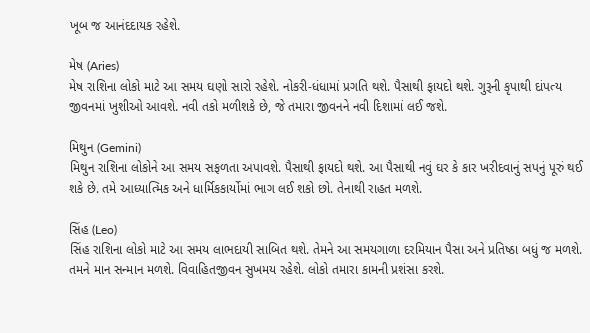ખૂબ જ આનંદદાયક રહેશે.

મેષ (Aries)
મેષ રાશિના લોકો માટે આ સમય ઘણો સારો રહેશે. નોકરી-ધંધામાં પ્રગતિ થશે. પૈસાથી ફાયદો થશે. ગુરૂની કૃપાથી દાંપત્ય જીવનમાં ખુશીઓ આવશે. નવી તકો મળીશકે છે, જે તમારા જીવનને નવી દિશામાં લઈ જશે.

મિથુન (Gemini)
મિથુન રાશિના લોકોને આ સમય સફળતા અપાવશે. પૈસાથી ફાયદો થશે. આ પૈસાથી નવું ઘર કે કાર ખરીદવાનું સપનું પૂરું થઈ શકે છે. તમે આધ્યાત્મિક અને ધાર્મિકકાર્યોમાં ભાગ લઈ શકો છો. તેનાથી રાહત મળશે.

સિંહ (Leo)
સિંહ રાશિના લોકો માટે આ સમય લાભદાયી સાબિત થશે. તેમને આ સમયગાળા દરમિયાન પૈસા અને પ્રતિષ્ઠા બધું જ મળશે. તમને માન સન્માન મળશે. વિવાહિતજીવન સુખમય રહેશે. લોકો તમારા કામની પ્રશંસા કરશે.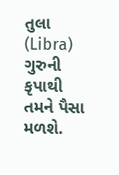તુલા (Libra)
ગુરુની કૃપાથી તમને પૈસા મળશે.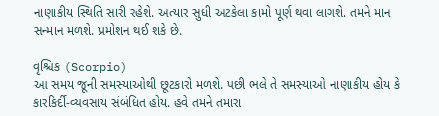નાણાકીય સ્થિતિ સારી રહેશે. અત્યાર સુધી અટકેલા કામો પૂર્ણ થવા લાગશે. તમને માન સન્માન મળશે. પ્રમોશન થઈ શકે છે.

વૃશ્ચિક (Scorpio)
આ સમય જૂની સમસ્યાઓથી છૂટકારો મળશે. પછી ભલે તે સમસ્યાઓ નાણાકીય હોય કે કારકિર્દી-વ્યવસાય સંબંધિત હોય. હવે તમને તમારા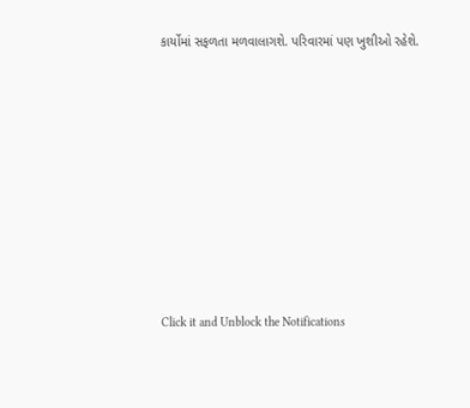કાર્યોમાં સફળતા મળવાલાગશે. પરિવારમાં પણ ખુશીઓ રહેશે.












Click it and Unblock the Notifications